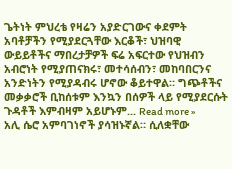ጌትነት ምህረቴ የዛሬን አያድርገውና ቀደምት አባቶቻችን የሚያደርጓቸው እርቆች፣ ህዝባዊ ውይይቶችና ማበረታቻዎች ፍሬ አፍርተው የህዝብን አብሮነት የሚያጠናክሩ፣ መተሳሰብን፣ መከባበርንና አንድነትን የሚያዳብሩ ሆኖው ቆይተዋል። ግጭቶችና መቃቃሮች ቢከሰቱም እንኳን በሰዎች ላይ የሚያደርሱት ጉዳቶች እምብዛም አይሆኑም... Read more »
አሊ ሴሮ አምባገነኖች ያሳዝኑኛል። ሲለቋቸው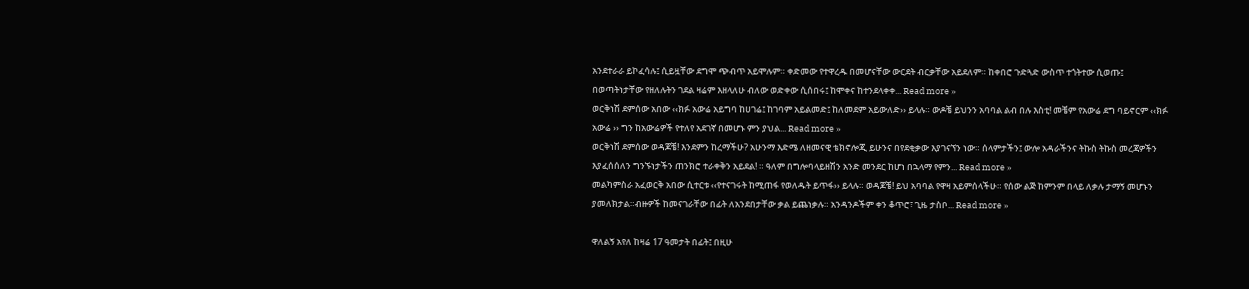አንደተራራ ይኮፈሳሉ፤ ሲይዟቸው ደግሞ ጭብጥ አይሞሉም። ቀድመው የተዋረዱ በመሆናቸው ውርደት ብርቃቸው አይደለም። ከቀበሮ ጉድጓድ ውስጥ ተጎትተው ሲወጡ፤ በወጣትነታቸው የዘለሉትን ገደል ዛሬም እዘላለሁ ብለው ወድቀው ሲሰበሩ፤ ከሞቀና ከተንደላቀቀ... Read more »
ወርቅነሽ ደምሰው አበው ‹‹ክፉ አውሬ አይግባ ከሀገሬ፤ ከገባም አይልመድ፤ ከለመደም አይውለድ›› ይላሉ። ውዶቼ ይህንን አባባል ልብ በሉ እስቲ! መቼም የአውሬ ደግ ባይኖርም ‹‹ክፉ አውሬ ›› ግን ከአውሬዎች የተለየ አደገኛ በመሆኑ ምን ያህል... Read more »
ወርቅነሽ ደምሰው ወዳጆቼ! እንደምን ከረማችሁ? አሁንማ እድሜ ለዘመናዊ ቴክኖሎጂ ይሁንና በየደቂቃው እያገናኘን ነው። ሰላምታችን፤ ውሎ አዳራችንና ትኩስ ትኩስ መረጃዎችን እያፈሰሰለን ግንኙነታችን ጠንክሮ ተራቀቅን አይደል! ። ዓለም በግሎባላይዘሽን አንድ መንደር ከሆነ በኋላማ የምን... Read more »
መልካምስራ አፈወርቅ አበው ሲተርቱ ‹‹የተናገሩት ከሚጠፋ የወለዱት ይጥፋ›› ይላሉ። ወዳጆቼ! ይህ አባባል የዋዛ አይምሰላችሁ። የሰው ልጅ ከምንም በላይ ለቃሉ ታማኝ መሆኑን ያመለክታል።ብዙዎች ከመናገራቸው በፊት ለአንደበታቸው ቃል ይጨነቃሉ። አንዳንዶችም ቀን ቆጥሮ፣ ጊዜ ታስቦ... Read more »

ዋለልኝ አየለ ከዛሬ 17 ዓመታት በፊት፤ በዚሁ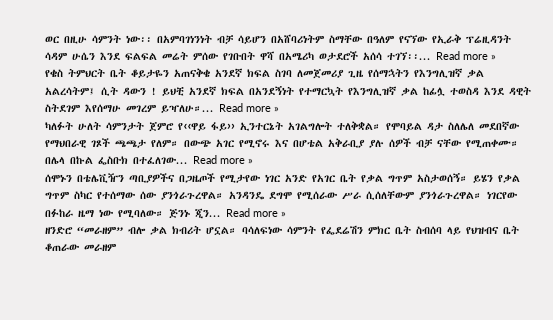ወር በዚሁ ሳምንት ነው፡፡ በአምባገነንነት ብቻ ሳይሆን በአሸባሪነትም ስማቸው በዓለም የናኘው የኢራቅ ፕሬዚዳንት ሳዳም ሁሴን እንደ ፍልፍል መሬት ምሰው የገቡበት ዋሻ በአሜሪካ ወታደሮች አሰሳ ተገኘ፡፡... Read more »
የቄስ ትምህርት ቤት ቆይታዬን አጠናቅቄ አንደኛ ክፍል ስገባ ለመጀመሪያ ጊዜ የሰማኋትን የእንግሊዝኛ ቃል አልረሳትም፤ ሲት ዳውን ! ይህቺ አንደኛ ክፍል በአንደኝነት የተማርኳት የእንግሊዝኛ ቃል ከፊሏ ተወስዳ እንደ ዳዊት ስትደገም እየሰማሁ መገረም ይዣለሁ።... Read more »
ካለፉት ሁለት ሳምንታት ጀምሮ የ‹‹ዋይ ፋይ›› ኢንተርኔት አገልግሎት ተለቅቋል። የሞባይል ዳታ ስለሌለ መደበኛው የማህበራዊ ገጾች ጫጫታ የለም። በውጭ አገር የሚኖሩ እና በሆቴል አቅራቢያ ያሉ ሰዎች ብቻ ናቸው የሚጠቀሙ። በሌላ በኩል ፌስቡክ በተፈለገው... Read more »
ሰሞኑን በቴሌቪዥን ጣቢያዎችና በጋዜጦች የሚታየው ነገር አንድ የአገር ቤት የቃል ግጥም አስታወሰኝ። ይሄን የቃል ግጥም ስካር የተሰማው ሰው ያንጎራጉረዋል። አንዳንዴ ደግሞ የሚሰራው ሥራ ሲሰለቸውም ያንጎራጉረዋል። ነገርየው በፉከራ ዜማ ነው የሚባለው። ጅንኑ ጂን... Read more »
ዘንድሮ “መራዘም” ብሎ ቃል ክብሪት ሆኗል። ባሳለፍነው ሳምንት የፌደሬሽን ምክር ቤት ስብሰባ ላይ የህዝብና ቤት ቆጠራው መራዘም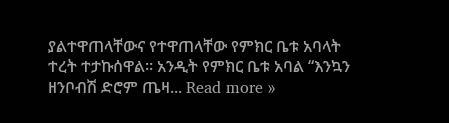ያልተዋጠላቸውና የተዋጠላቸው የምክር ቤቱ አባላት ተረት ተታኩሰዋል። አንዲት የምክር ቤቱ አባል “እንኳን ዘንቦብሽ ድሮም ጤዛ... Read more »